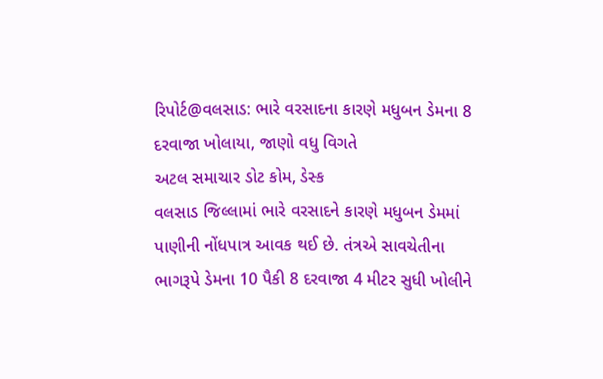રિપોર્ટ@વલસાડ: ભારે વરસાદના કારણે મધુબન ડેમના 8 દરવાજા ખોલાયા, જાણો વધુ વિગતે
અટલ સમાચાર ડોટ કોમ, ડેસ્ક
વલસાડ જિલ્લામાં ભારે વરસાદને કારણે મધુબન ડેમમાં પાણીની નોંધપાત્ર આવક થઈ છે. તંત્રએ સાવચેતીના ભાગરૂપે ડેમના 10 પૈકી 8 દરવાજા 4 મીટર સુધી ખોલીને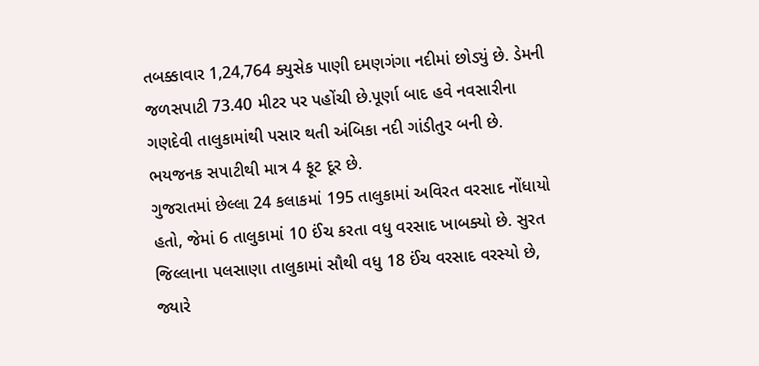તબક્કાવાર 1,24,764 ક્યુસેક પાણી દમણગંગા નદીમાં છોડ્યું છે. ડેમની જળસપાટી 73.40 મીટર પર પહોંચી છે.પૂર્ણા બાદ હવે નવસારીના ગણદેવી તાલુકામાંથી પસાર થતી અંબિકા નદી ગાંડીતુર બની છે. ભયજનક સપાટીથી માત્ર 4 ફૂટ દૂર છે.
ગુજરાતમાં છેલ્લા 24 કલાકમાં 195 તાલુકામાં અવિરત વરસાદ નોંધાયો હતો, જેમાં 6 તાલુકામાં 10 ઈંચ કરતા વધુ વરસાદ ખાબક્યો છે. સુરત જિલ્લાના પલસાણા તાલુકામાં સૌથી વધુ 18 ઈંચ વરસાદ વરસ્યો છે, જ્યારે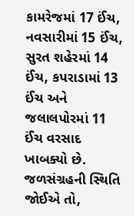કામરેજમાં 17 ઈંચ, નવસારીમાં 15 ઈંચ, સુરત શહેરમાં 14 ઈંચ, કપરાડામાં 13 ઈંચ અને જલાલપોરમાં 11 ઈંચ વરસાદ ખાબક્યો છે.
જળસંગ્રહની સ્થિતિ જોઈએ તો,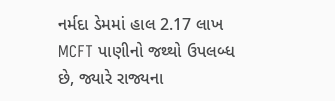નર્મદા ડેમમાં હાલ 2.17 લાખ MCFT પાણીનો જથ્થો ઉપલબ્ધ છે, જ્યારે રાજ્યના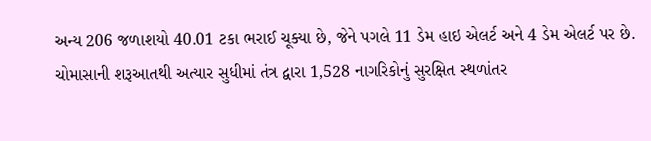અન્ય 206 જળાશયો 40.01 ટકા ભરાઈ ચૂક્યા છે, જેને પગલે 11 ડેમ હાઇ એલર્ટ અને 4 ડેમ એલર્ટ પર છે. ચોમાસાની શરૂઆતથી અત્યાર સુધીમાં તંત્ર દ્વારા 1,528 નાગરિકોનું સુરક્ષિત સ્થળાંતર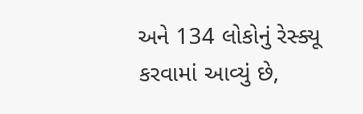અને 134 લોકોનું રેસ્ક્યૂ કરવામાં આવ્યું છે,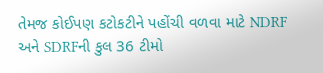તેમજ કોઈપણ કટોકટીને પહોંચી વળવા માટે NDRF અને SDRFની કુલ 36 ટીમો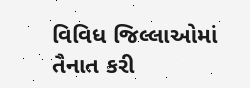વિવિધ જિલ્લાઓમાં તૈનાત કરી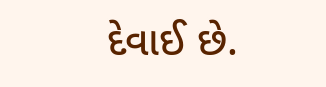દેવાઈ છે.